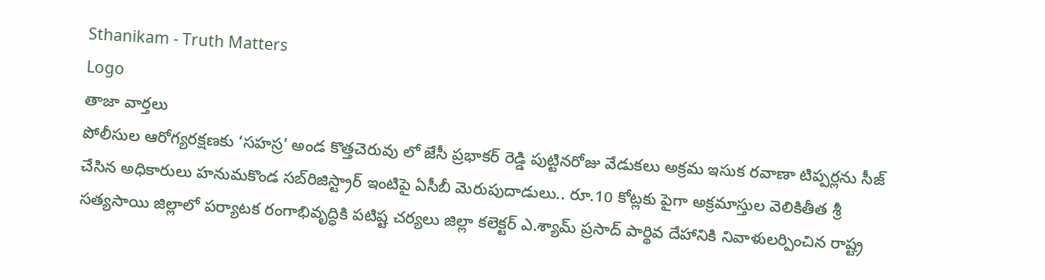Sthanikam - Truth Matters
Logo
తాజా వార్తలు
పోలీసుల ఆరోగ్యరక్షణకు ‘సహస్ర’ అండ కొత్తచెరువు లో జేసీ ప్రభాకర్ రెడ్డి పుట్టినరోజు వేడుకలు అక్రమ ఇసుక రవాణా టిప్పర్లను సీజ్ చేసిన అధికారులు హనుమకొండ సబ్‌రిజిస్ట్రార్ ఇంటిపై ఏసీబీ మెరుపుదాడులు.. రూ.10 కోట్లకు పైగా అక్రమాస్తుల వెలికితీత శ్రీ సత్యసాయి జిల్లాలో పర్యాటక రంగాభివృద్ధికి పటిష్ట చర్యలు జిల్లా కలెక్టర్ ఎ.శ్యామ్ ప్రసాద్ పార్థివ దేహానికి నివాళులర్పించిన రాష్ట్ర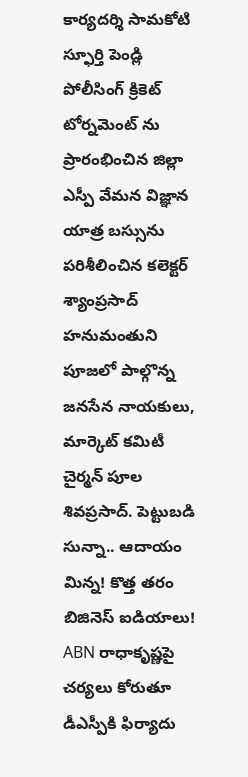కార్యదర్శి సామకోటి స్ఫూర్తి పెండ్లి పోలీసింగ్ క్రికెట్ టోర్నమెంట్ ను ప్రారంభించిన జిల్లా ఎస్పీ వేమన విజ్ఞాన యాత్ర బస్సును పరిశీలించిన కలెక్టర్ శ్యాంప్రసాద్ హనుమంతుని పూజలో పాల్గొన్న జనసేన నాయకులు, మార్కెట్ కమిటీ చైర్మన్ పూల శివప్రసాద్. పెట్టుబడి సున్నా.. ఆదాయం మిన్న! కొత్త తరం బిజినెస్ ఐడియాలు! ABN రాధాకృష్ణపై చర్యలు కోరుతూ డీఎస్పీకి ఫిర్యాదు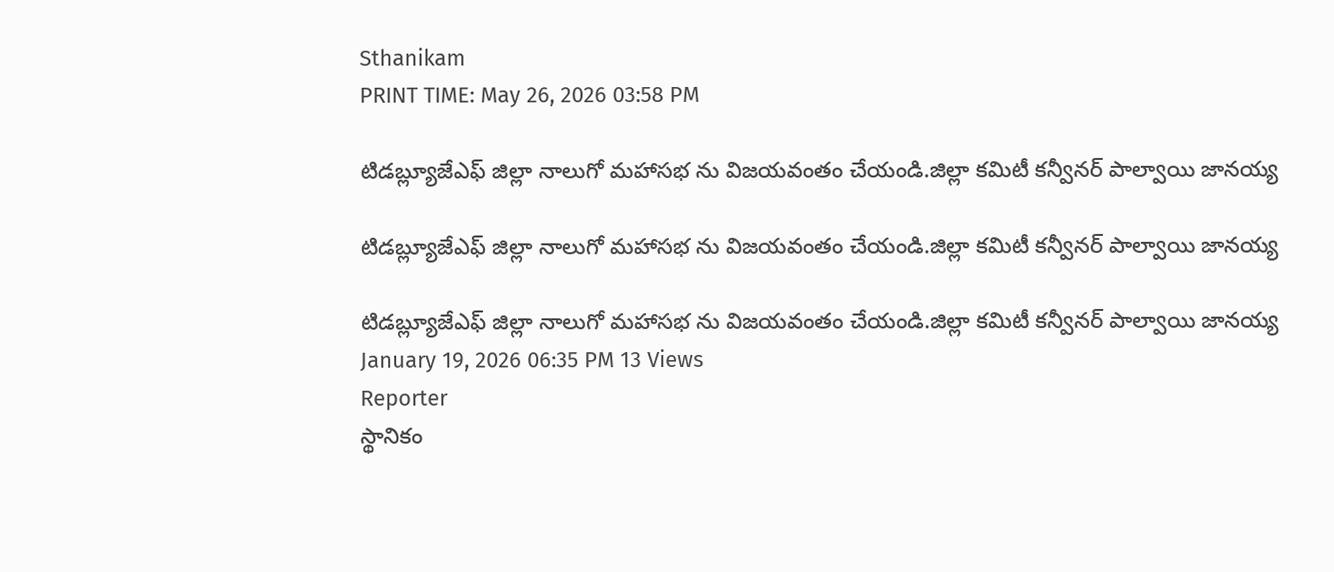Sthanikam
PRINT TIME: May 26, 2026 03:58 PM

టిడబ్ల్యూజేఎఫ్ జిల్లా నాలుగో మహాసభ ను విజయవంతం చేయండి.జిల్లా కమిటీ కన్వీనర్ పాల్వాయి జానయ్య

టిడబ్ల్యూజేఎఫ్ జిల్లా నాలుగో మహాసభ ను విజయవంతం చేయండి.జిల్లా కమిటీ కన్వీనర్ పాల్వాయి జానయ్య

టిడబ్ల్యూజేఎఫ్ జిల్లా నాలుగో మహాసభ ను విజయవంతం చేయండి.జిల్లా కమిటీ కన్వీనర్ పాల్వాయి జానయ్య
January 19, 2026 06:35 PM 13 Views
Reporter
స్థానికం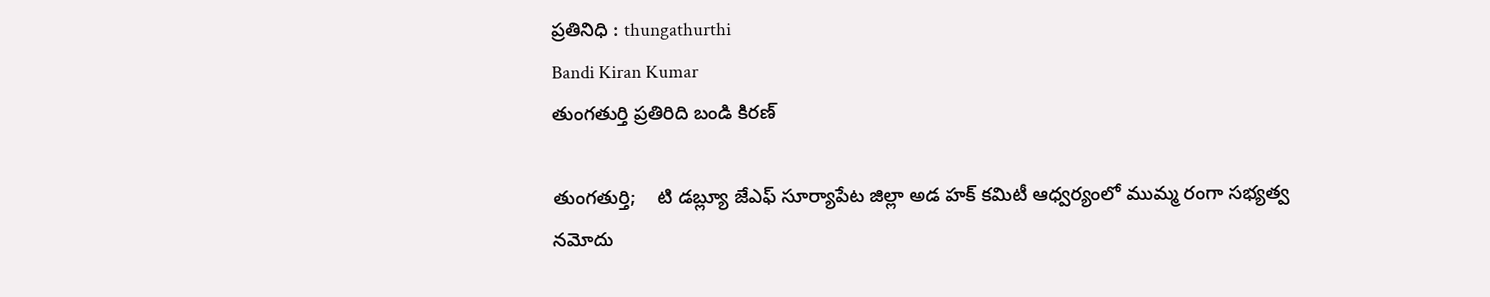ప్రతినిధి : thungathurthi
Bandi Kiran Kumar
తుంగతుర్తి ప్రతిరిది బండి కిరణ్

తుంగతుర్తి;    టి డబ్ల్యూ జేఎఫ్ సూర్యాపేట జిల్లా అడ హక్ కమిటీ ఆధ్వర్యంలో ముమ్మ రంగా సభ్యత్వ నమోదు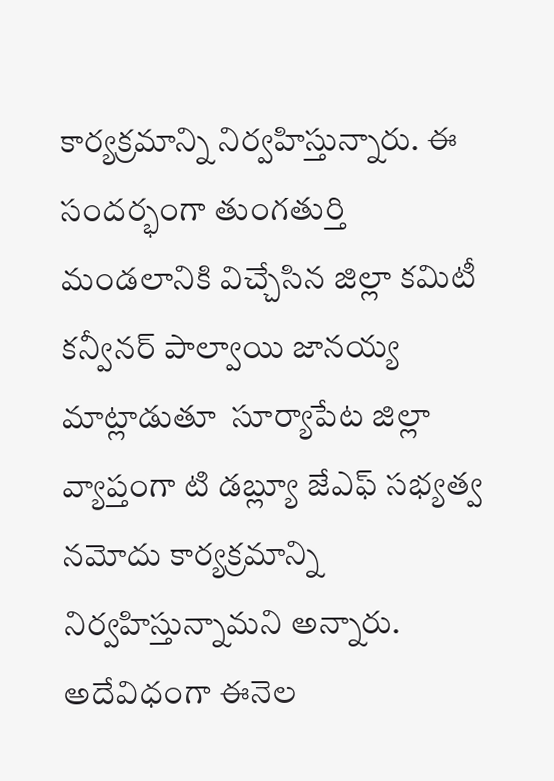కార్యక్రమాన్ని నిర్వహిస్తున్నారు. ఈ సందర్భంగా తుంగతుర్తి మండలానికి విచ్చేసిన జిల్లా కమిటీ కన్వీనర్ పాల్వాయి జానయ్య మాట్లాడుతూ  సూర్యాపేట జిల్లా వ్యాప్తంగా టి డబ్ల్యూ జేఎఫ్ సభ్యత్వ నమోదు కార్యక్రమాన్ని నిర్వహిస్తున్నామని అన్నారు. అదేవిధంగా ఈనెల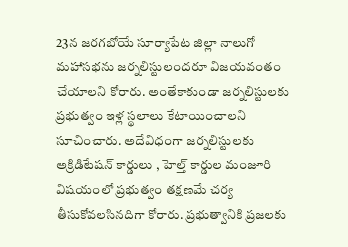23న జరగబోయే సూర్యాపేట జిల్లా నాలుగో మహాసభను జర్నలిస్టులందరూ విజయవంతం చేయాలని కోరారు. అంతేకాకుండా జర్నలిస్టులకు ప్రభుత్వం ఇళ్ల స్థలాలు కేటాయించాలని సూచించారు. అదేవిధంగా జర్నలిస్టులకు అక్రిడిటేషన్ కార్డులు , హెల్త్ కార్డుల మంజూరి విషయంలో ప్రభుత్వం తక్షణమే చర్య తీసుకోవలసినదిగా కోరారు. ప్రభుత్వానికి ప్రజలకు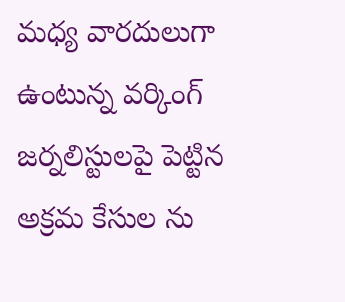మధ్య వారదులుగా ఉంటున్న వర్కింగ్ జర్నలిస్టులపై పెట్టిన అక్రమ కేసుల ను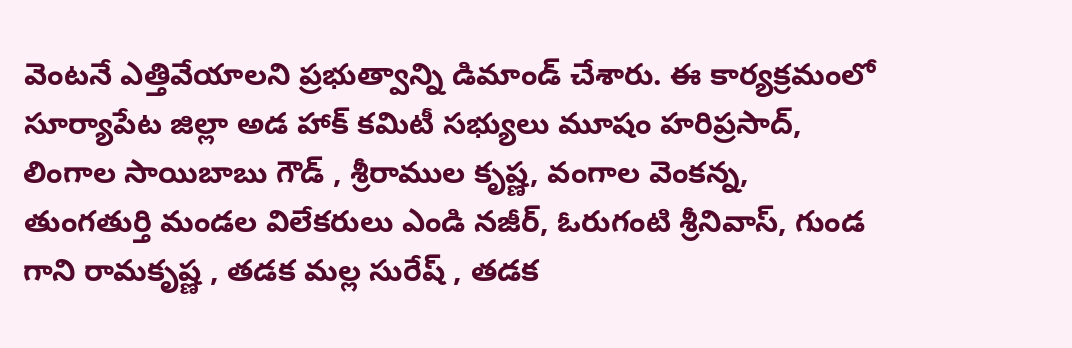వెంటనే ఎత్తివేయాలని ప్రభుత్వాన్ని డిమాండ్ చేశారు. ఈ కార్యక్రమంలో సూర్యాపేట జిల్లా అడ హాక్ కమిటీ సభ్యులు మూషం హరిప్రసాద్, లింగాల సాయిబాబు గౌడ్ , శ్రీరాముల కృష్ణ, వంగాల వెంకన్న, తుంగతుర్తి మండల విలేకరులు ఎండి నజీర్, ఓరుగంటి శ్రీనివాస్, గుండ గాని రామకృష్ణ , తడక మల్ల సురేష్ , తడక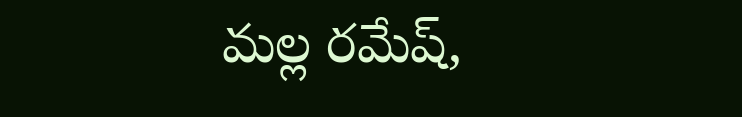మల్ల రమేష్,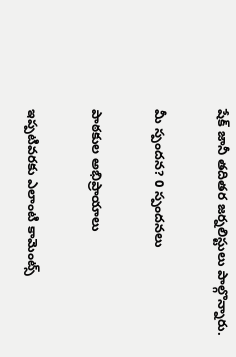షేక్ జానీ తదితర జర్నలిస్టులు పాల్గొన్నారు.

మీ స్పందన? 0 స్పందనలు

పాఠకుల అభిప్రాయాలు

ఇప్పటివరకు ఎలాంటి కామెంట్స్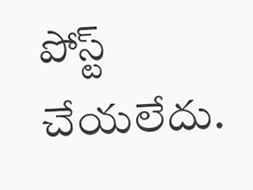పోస్ట్ చేయలేదు.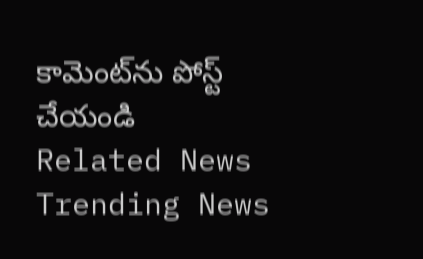కామెంట్‌ను పోస్ట్ చేయండి
Related News
Trending News